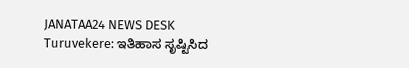JANATAA24 NEWS DESK
Turuvekere: ಇತಿಹಾಸ ಸೃಷ್ಟಿಸಿದ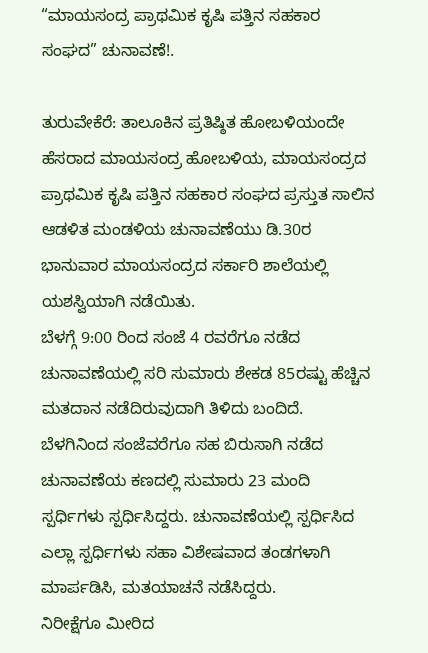“ಮಾಯಸಂದ್ರ ಪ್ರಾಥಮಿಕ ಕೃಷಿ ಪತ್ತಿನ ಸಹಕಾರ ಸಂಘದ” ಚುನಾವಣೆ!.

ತುರುವೇಕೆರೆ: ತಾಲೂಕಿನ ಪ್ರತಿಷ್ಠಿತ ಹೋಬಳಿಯಂದೇ ಹೆಸರಾದ ಮಾಯಸಂದ್ರ ಹೋಬಳಿಯ, ಮಾಯಸಂದ್ರದ ಪ್ರಾಥಮಿಕ ಕೃಷಿ ಪತ್ತಿನ ಸಹಕಾರ ಸಂಘದ ಪ್ರಸ್ತುತ ಸಾಲಿನ ಆಡಳಿತ ಮಂಡಳಿಯ ಚುನಾವಣೆಯು ಡಿ.30ರ ಭಾನುವಾರ ಮಾಯಸಂದ್ರದ ಸರ್ಕಾರಿ ಶಾಲೆಯಲ್ಲಿ ಯಶಸ್ವಿಯಾಗಿ ನಡೆಯಿತು.
ಬೆಳಗ್ಗೆ 9:00 ರಿಂದ ಸಂಜೆ 4 ರವರೆಗೂ ನಡೆದ ಚುನಾವಣೆಯಲ್ಲಿ ಸರಿ ಸುಮಾರು ಶೇಕಡ 85ರಷ್ಟು ಹೆಚ್ಚಿನ ಮತದಾನ ನಡೆದಿರುವುದಾಗಿ ತಿಳಿದು ಬಂದಿದೆ. ಬೆಳಗಿನಿಂದ ಸಂಜೆವರೆಗೂ ಸಹ ಬಿರುಸಾಗಿ ನಡೆದ ಚುನಾವಣೆಯ ಕಣದಲ್ಲಿ ಸುಮಾರು 23 ಮಂದಿ ಸ್ಪರ್ಧಿಗಳು ಸ್ಪರ್ಧಿಸಿದ್ದರು. ಚುನಾವಣೆಯಲ್ಲಿ ಸ್ಪರ್ಧಿಸಿದ ಎಲ್ಲಾ ಸ್ಪರ್ಧಿಗಳು ಸಹಾ ವಿಶೇಷವಾದ ತಂಡಗಳಾಗಿ ಮಾರ್ಪಡಿಸಿ, ಮತಯಾಚನೆ ನಡೆಸಿದ್ದರು.
ನಿರೀಕ್ಷೆಗೂ ಮೀರಿದ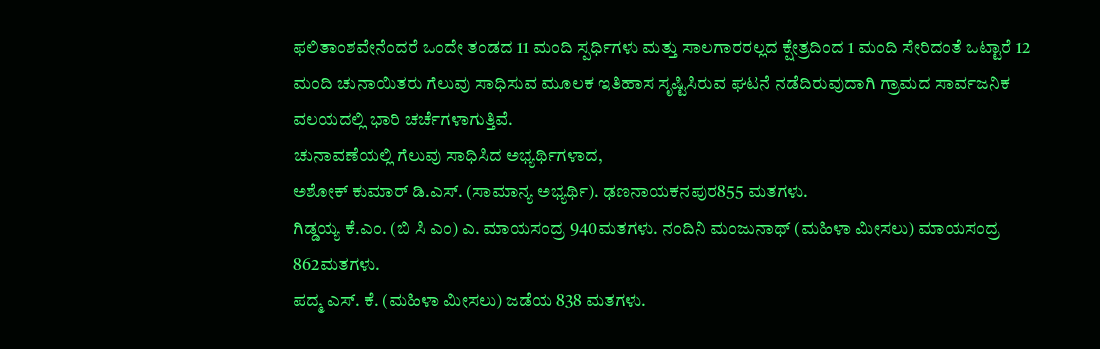ಫಲಿತಾಂಶವೇನೆಂದರೆ ಒಂದೇ ತಂಡದ 11 ಮಂದಿ ಸ್ಪರ್ಧಿಗಳು ಮತ್ತು ಸಾಲಗಾರರಲ್ಲದ ಕ್ಷೇತ್ರದಿಂದ 1 ಮಂದಿ ಸೇರಿದಂತೆ ಒಟ್ಟಾರೆ 12 ಮಂದಿ ಚುನಾಯಿತರು ಗೆಲುವು ಸಾಧಿಸುವ ಮೂಲಕ ಇತಿಹಾಸ ಸೃಷ್ಟಿಸಿರುವ ಘಟನೆ ನಡೆದಿರುವುದಾಗಿ ಗ್ರಾಮದ ಸಾರ್ವಜನಿಕ ವಲಯದಲ್ಲಿ ಭಾರಿ ಚರ್ಚೆಗಳಾಗುತ್ತಿವೆ.
ಚುನಾವಣೆಯಲ್ಲಿ ಗೆಲುವು ಸಾಧಿಸಿದ ಅಭ್ಯರ್ಥಿಗಳಾದ,
ಅಶೋಕ್ ಕುಮಾರ್ ಡಿ.ಎಸ್. (ಸಾಮಾನ್ಯ ಅಭ್ಯರ್ಥಿ). ಢಣನಾಯಕನಪುರ855 ಮತಗಳು.
ಗಿಡ್ಡಯ್ಯ ಕೆ.ಎಂ. (ಬಿ ಸಿ ಎಂ) ಎ. ಮಾಯಸಂದ್ರ 940ಮತಗಳು. ನಂದಿನಿ ಮಂಜುನಾಥ್ (ಮಹಿಳಾ ಮೀಸಲು) ಮಾಯಸಂದ್ರ 862ಮತಗಳು.
ಪದ್ಮ ಎಸ್. ಕೆ. (ಮಹಿಳಾ ಮೀಸಲು) ಜಡೆಯ 838 ಮತಗಳು.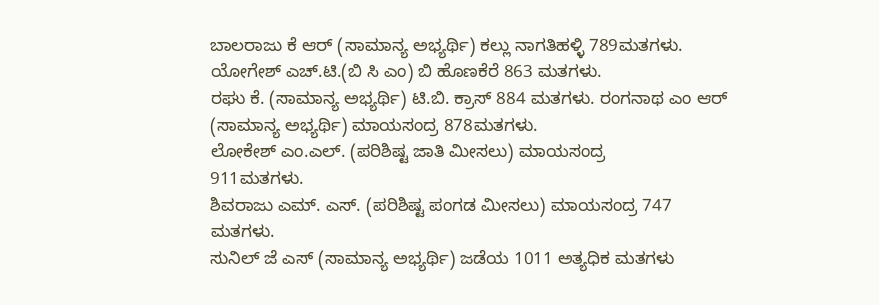ಬಾಲರಾಜು ಕೆ ಆರ್ (ಸಾಮಾನ್ಯ ಅಭ್ಯರ್ಥಿ) ಕಲ್ಲು ನಾಗತಿಹಳ್ಳಿ 789ಮತಗಳು.
ಯೋಗೇಶ್ ಎಚ್.ಟಿ.(ಬಿ ಸಿ ಎಂ) ಬಿ ಹೊಣಕೆರೆ 863 ಮತಗಳು.
ರಘು ಕೆ. (ಸಾಮಾನ್ಯ ಅಭ್ಯರ್ಥಿ) ಟಿ.ಬಿ. ಕ್ರಾಸ್ 884 ಮತಗಳು. ರಂಗನಾಥ ಎಂ ಆರ್ (ಸಾಮಾನ್ಯ ಅಭ್ಯರ್ಥಿ) ಮಾಯಸಂದ್ರ 878ಮತಗಳು.
ಲೋಕೇಶ್ ಎಂ.ಎಲ್. (ಪರಿಶಿಷ್ಟ ಜಾತಿ ಮೀಸಲು) ಮಾಯಸಂದ್ರ
911ಮತಗಳು.
ಶಿವರಾಜು ಎಮ್. ಎಸ್. (ಪರಿಶಿಷ್ಟ ಪಂಗಡ ಮೀಸಲು) ಮಾಯಸಂದ್ರ 747 ಮತಗಳು.
ಸುನಿಲ್ ಜೆ ಎಸ್ (ಸಾಮಾನ್ಯ ಅಭ್ಯರ್ಥಿ) ಜಡೆಯ 1011 ಅತ್ಯಧಿಕ ಮತಗಳು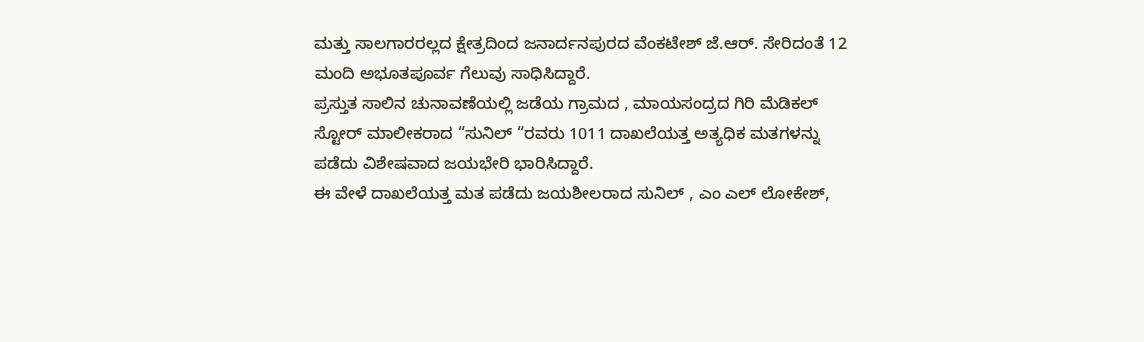ಮತ್ತು ಸಾಲಗಾರರಲ್ಲದ ಕ್ಷೇತ್ರದಿಂದ ಜನಾರ್ದನಪುರದ ವೆಂಕಟೇಶ್ ಜೆ.ಆರ್. ಸೇರಿದಂತೆ 12 ಮಂದಿ ಅಭೂತಪೂರ್ವ ಗೆಲುವು ಸಾಧಿಸಿದ್ದಾರೆ.
ಪ್ರಸ್ತುತ ಸಾಲಿನ ಚುನಾವಣೆಯಲ್ಲಿ ಜಡೆಯ ಗ್ರಾಮದ , ಮಾಯಸಂದ್ರದ ಗಿರಿ ಮೆಡಿಕಲ್ ಸ್ಟೋರ್ ಮಾಲೀಕರಾದ “ಸುನಿಲ್ “ರವರು 1011 ದಾಖಲೆಯತ್ತ ಅತ್ಯಧಿಕ ಮತಗಳನ್ನು ಪಡೆದು ವಿಶೇಷವಾದ ಜಯಭೇರಿ ಭಾರಿಸಿದ್ದಾರೆ.
ಈ ವೇಳೆ ದಾಖಲೆಯತ್ತ ಮತ ಪಡೆದು ಜಯಶೀಲರಾದ ಸುನಿಲ್ , ಎಂ ಎಲ್ ಲೋಕೇಶ್,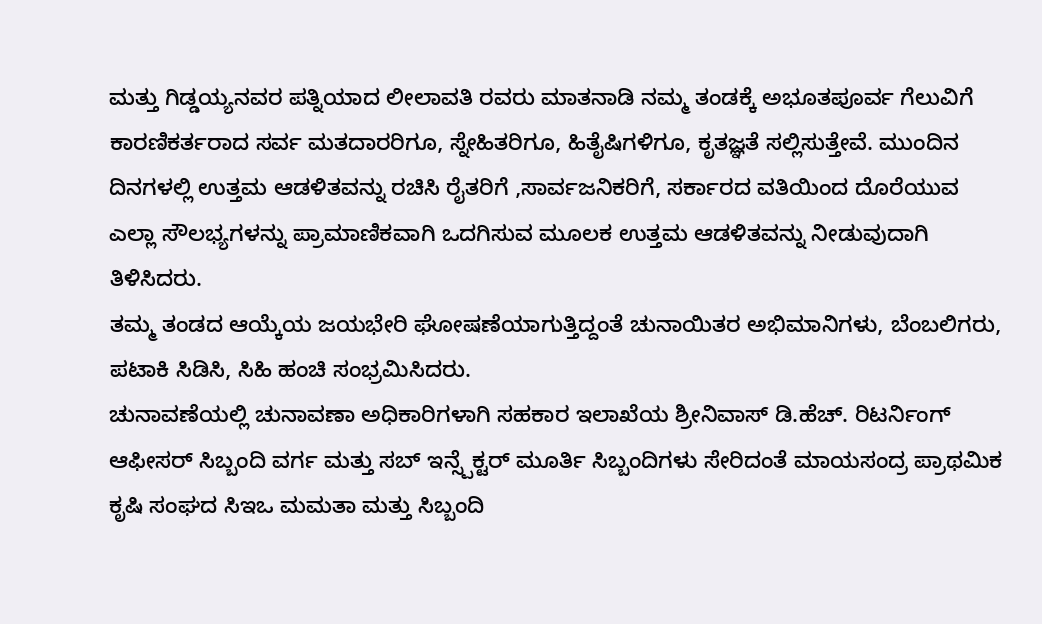ಮತ್ತು ಗಿಡ್ಡಯ್ಯನವರ ಪತ್ನಿಯಾದ ಲೀಲಾವತಿ ರವರು ಮಾತನಾಡಿ ನಮ್ಮ ತಂಡಕ್ಕೆ ಅಭೂತಪೂರ್ವ ಗೆಲುವಿಗೆ ಕಾರಣಿಕರ್ತರಾದ ಸರ್ವ ಮತದಾರರಿಗೂ, ಸ್ನೇಹಿತರಿಗೂ, ಹಿತೈಷಿಗಳಿಗೂ, ಕೃತಜ್ಞತೆ ಸಲ್ಲಿಸುತ್ತೇವೆ. ಮುಂದಿನ ದಿನಗಳಲ್ಲಿ ಉತ್ತಮ ಆಡಳಿತವನ್ನು ರಚಿಸಿ ರೈತರಿಗೆ ,ಸಾರ್ವಜನಿಕರಿಗೆ, ಸರ್ಕಾರದ ವತಿಯಿಂದ ದೊರೆಯುವ ಎಲ್ಲಾ ಸೌಲಭ್ಯಗಳನ್ನು ಪ್ರಾಮಾಣಿಕವಾಗಿ ಒದಗಿಸುವ ಮೂಲಕ ಉತ್ತಮ ಆಡಳಿತವನ್ನು ನೀಡುವುದಾಗಿ ತಿಳಿಸಿದರು.
ತಮ್ಮ ತಂಡದ ಆಯ್ಕೆಯ ಜಯಭೇರಿ ಘೋಷಣೆಯಾಗುತ್ತಿದ್ದಂತೆ ಚುನಾಯಿತರ ಅಭಿಮಾನಿಗಳು, ಬೆಂಬಲಿಗರು, ಪಟಾಕಿ ಸಿಡಿಸಿ, ಸಿಹಿ ಹಂಚಿ ಸಂಭ್ರಮಿಸಿದರು.
ಚುನಾವಣೆಯಲ್ಲಿ ಚುನಾವಣಾ ಅಧಿಕಾರಿಗಳಾಗಿ ಸಹಕಾರ ಇಲಾಖೆಯ ಶ್ರೀನಿವಾಸ್ ಡಿ.ಹೆಚ್. ರಿಟರ್ನಿಂಗ್ ಆಫೀಸರ್ ಸಿಬ್ಬಂದಿ ವರ್ಗ ಮತ್ತು ಸಬ್ ಇನ್ಸ್ಪೆಕ್ಟರ್ ಮೂರ್ತಿ ಸಿಬ್ಬಂದಿಗಳು ಸೇರಿದಂತೆ ಮಾಯಸಂದ್ರ ಪ್ರಾಥಮಿಕ ಕೃಷಿ ಸಂಘದ ಸಿಇಒ ಮಮತಾ ಮತ್ತು ಸಿಬ್ಬಂದಿ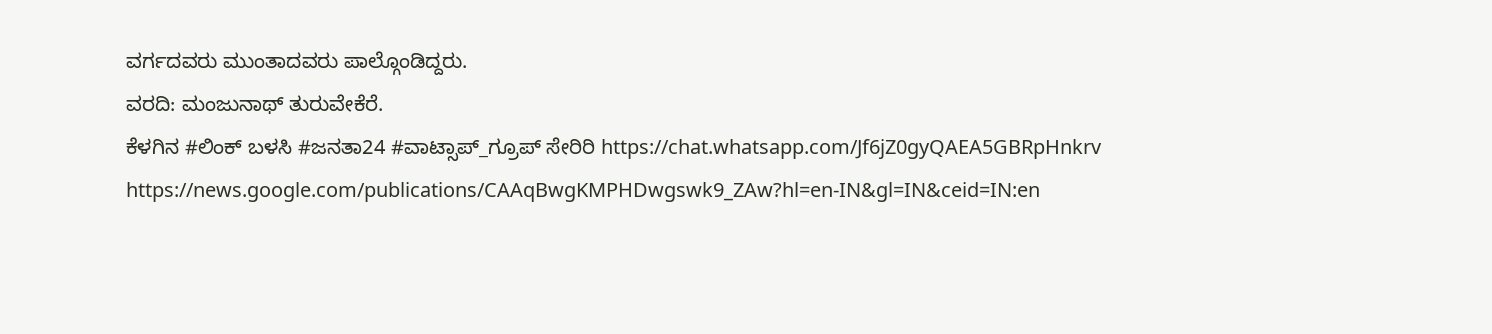ವರ್ಗದವರು ಮುಂತಾದವರು ಪಾಲ್ಗೊಂಡಿದ್ದರು.
ವರದಿ: ಮಂಜುನಾಥ್ ತುರುವೇಕೆರೆ.
ಕೆಳಗಿನ #ಲಿಂಕ್ ಬಳಸಿ #ಜನತಾ24 #ವಾಟ್ಸಾಪ್_ಗ್ರೂಪ್ ಸೇರಿರಿ https://chat.whatsapp.com/Jf6jZ0gyQAEA5GBRpHnkrv
https://news.google.com/publications/CAAqBwgKMPHDwgswk9_ZAw?hl=en-IN&gl=IN&ceid=IN:en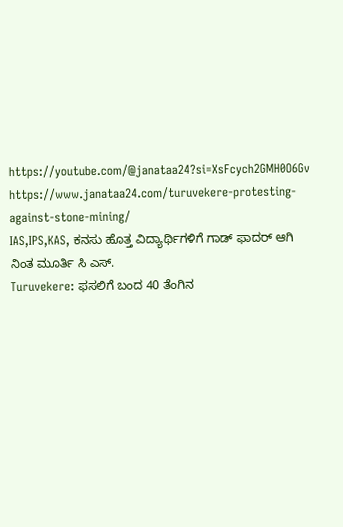https://youtube.com/@janataa24?si=XsFcych2GMH0O6Gv
https://www.janataa24.com/turuvekere-protesting-against-stone-mining/
IAS,IPS,KAS, ಕನಸು ಹೊತ್ತ ವಿದ್ಯಾರ್ಥಿಗಳಿಗೆ ಗಾಡ್ ಫಾದರ್ ಆಗಿ ನಿಂತ ಮೂರ್ತಿ ಸಿ ಎಸ್.
Turuvekere: ಫಸಲಿಗೆ ಬಂದ 40 ತೆಂಗಿನ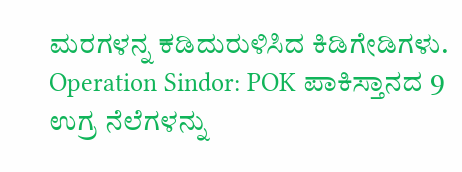ಮರಗಳನ್ನ ಕಡಿದುರುಳಿಸಿದ ಕಿಡಿಗೇಡಿಗಳು.
Operation Sindor: POK ಪಾಕಿಸ್ತಾನದ 9 ಉಗ್ರ ನೆಲೆಗಳನ್ನು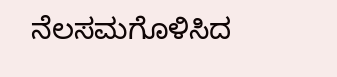ನೆಲಸಮಗೊಳಿಸಿದ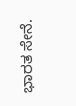ಭಾರತ ಸೇನೆ.